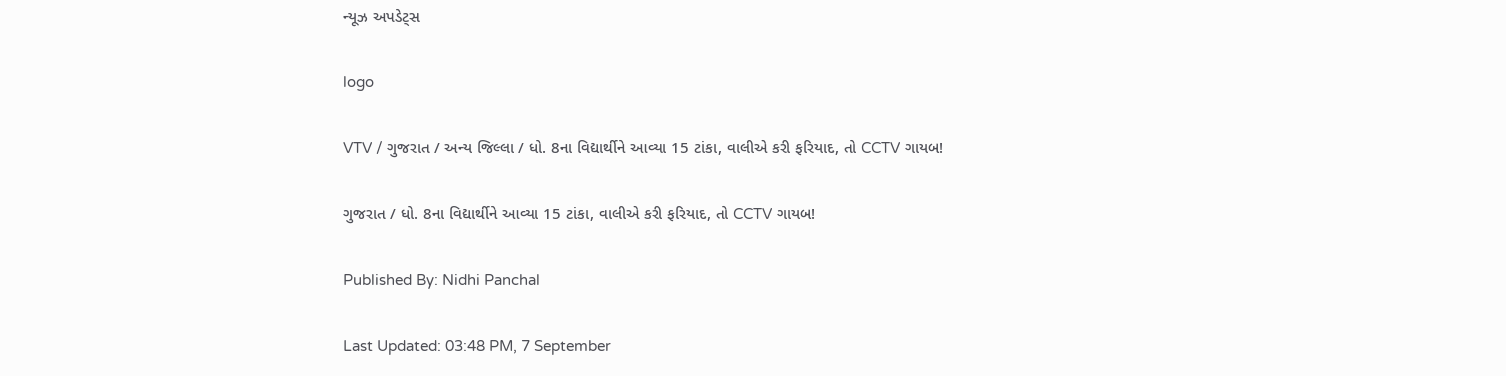ન્યૂઝ અપડેટ્સ

logo

VTV / ગુજરાત / અન્ય જિલ્લા / ધો. 8ના વિદ્યાર્થીને આવ્યા 15 ટાંકા, વાલીએ કરી ફરિયાદ, તો CCTV ગાયબ!

ગુજરાત / ધો. 8ના વિદ્યાર્થીને આવ્યા 15 ટાંકા, વાલીએ કરી ફરિયાદ, તો CCTV ગાયબ!

Published By: Nidhi Panchal

Last Updated: 03:48 PM, 7 September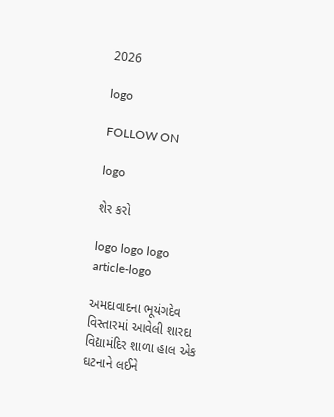2026

logo

FOLLOW ON

logo

શેર કરો

logo logo logo
article-logo

અમદાવાદના ભૂયંગદેવ વિસ્તારમાં આવેલી શારદા વિદ્યામંદિર શાળા હાલ એક ઘટનાને લઈને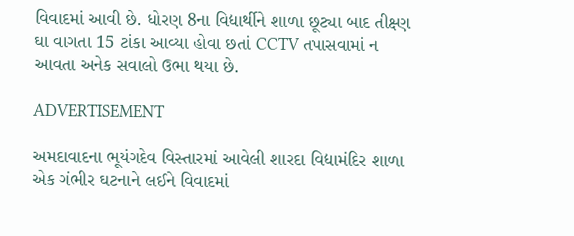વિવાદમાં આવી છે. ધોરણ 8ના વિદ્યાર્થીને શાળા છૂટ્યા બાદ તીક્ષ્ણ ઘા વાગતા 15 ટાંકા આવ્યા હોવા છતાં CCTV તપાસવામાં ન આવતા અનેક સવાલો ઉભા થયા છે.

ADVERTISEMENT

અમદાવાદના ભૂયંગદેવ વિસ્તારમાં આવેલી શારદા વિદ્યામંદિર શાળા એક ગંભીર ઘટનાને લઈને વિવાદમાં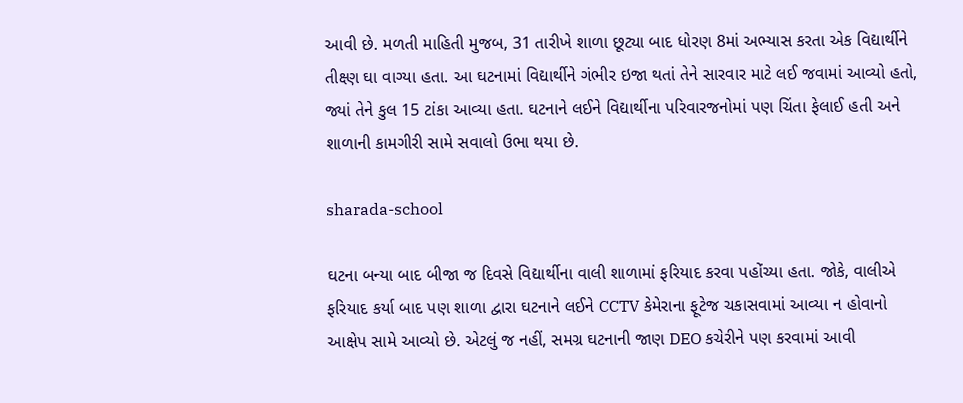આવી છે. મળતી માહિતી મુજબ, 31 તારીખે શાળા છૂટ્યા બાદ ધોરણ 8માં અભ્યાસ કરતા એક વિદ્યાર્થીને તીક્ષ્ણ ઘા વાગ્યા હતા. આ ઘટનામાં વિદ્યાર્થીને ગંભીર ઇજા થતાં તેને સારવાર માટે લઈ જવામાં આવ્યો હતો, જ્યાં તેને કુલ 15 ટાંકા આવ્યા હતા. ઘટનાને લઈને વિદ્યાર્થીના પરિવારજનોમાં પણ ચિંતા ફેલાઈ હતી અને શાળાની કામગીરી સામે સવાલો ઉભા થયા છે.

sharada-school

ઘટના બન્યા બાદ બીજા જ દિવસે વિદ્યાર્થીના વાલી શાળામાં ફરિયાદ કરવા પહોંચ્યા હતા. જોકે, વાલીએ ફરિયાદ કર્યા બાદ પણ શાળા દ્વારા ઘટનાને લઈને CCTV કેમેરાના ફૂટેજ ચકાસવામાં આવ્યા ન હોવાનો આક્ષેપ સામે આવ્યો છે. એટલું જ નહીં, સમગ્ર ઘટનાની જાણ DEO કચેરીને પણ કરવામાં આવી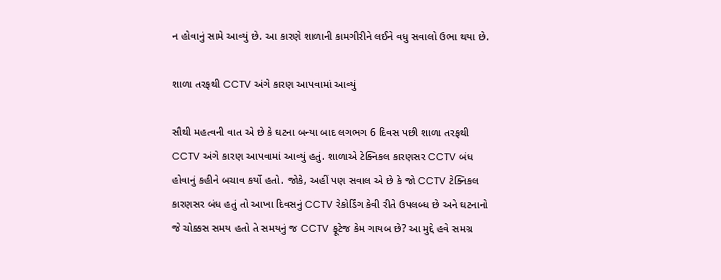ન હોવાનું સામે આવ્યું છે. આ કારણે શાળાની કામગીરીને લઈને વધુ સવાલો ઉભા થયા છે.

શાળા તરફથી CCTV અંગે કારણ આપવામાં આવ્યું

સૌથી મહત્વની વાત એ છે કે ઘટના બન્યા બાદ લગભગ 6 દિવસ પછી શાળા તરફથી CCTV અંગે કારણ આપવામાં આવ્યું હતું. શાળાએ ટેક્નિકલ કારણસર CCTV બંધ હોવાનું કહીને બચાવ કર્યો હતો. જોકે, અહીં પણ સવાલ એ છે કે જો CCTV ટેક્નિકલ કારણસર બંધ હતું તો આખા દિવસનું CCTV રેકોર્ડિંગ કેવી રીતે ઉપલબ્ધ છે અને ઘટનાનો જે ચોક્કસ સમય હતો તે સમયનું જ CCTV ફૂટેજ કેમ ગાયબ છે? આ મુદ્દે હવે સમગ્ર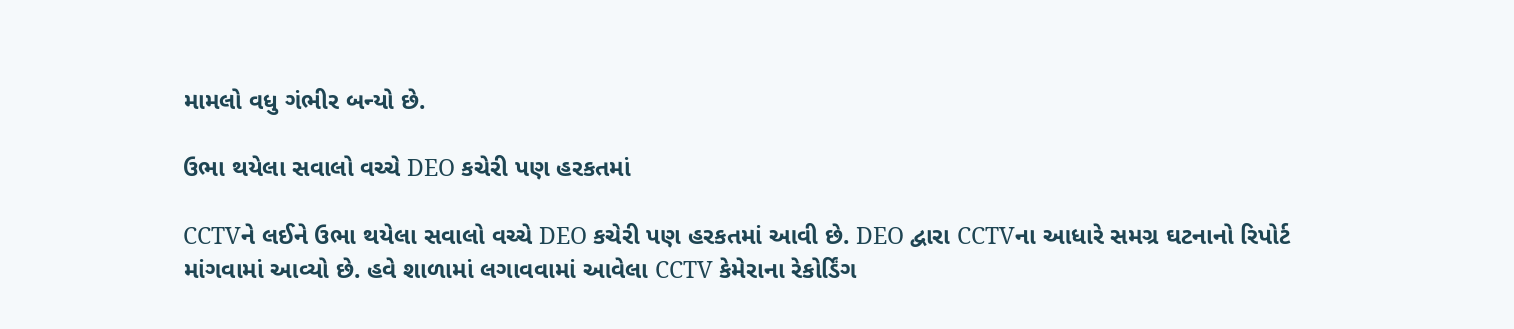મામલો વધુ ગંભીર બન્યો છે.

ઉભા થયેલા સવાલો વચ્ચે DEO કચેરી પણ હરકતમાં

CCTVને લઈને ઉભા થયેલા સવાલો વચ્ચે DEO કચેરી પણ હરકતમાં આવી છે. DEO દ્વારા CCTVના આધારે સમગ્ર ઘટનાનો રિપોર્ટ માંગવામાં આવ્યો છે. હવે શાળામાં લગાવવામાં આવેલા CCTV કેમેરાના રેકોર્ડિંગ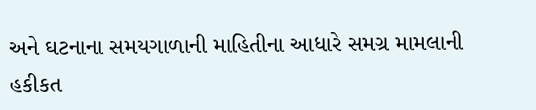અને ઘટનાના સમયગાળાની માહિતીના આધારે સમગ્ર મામલાની હકીકત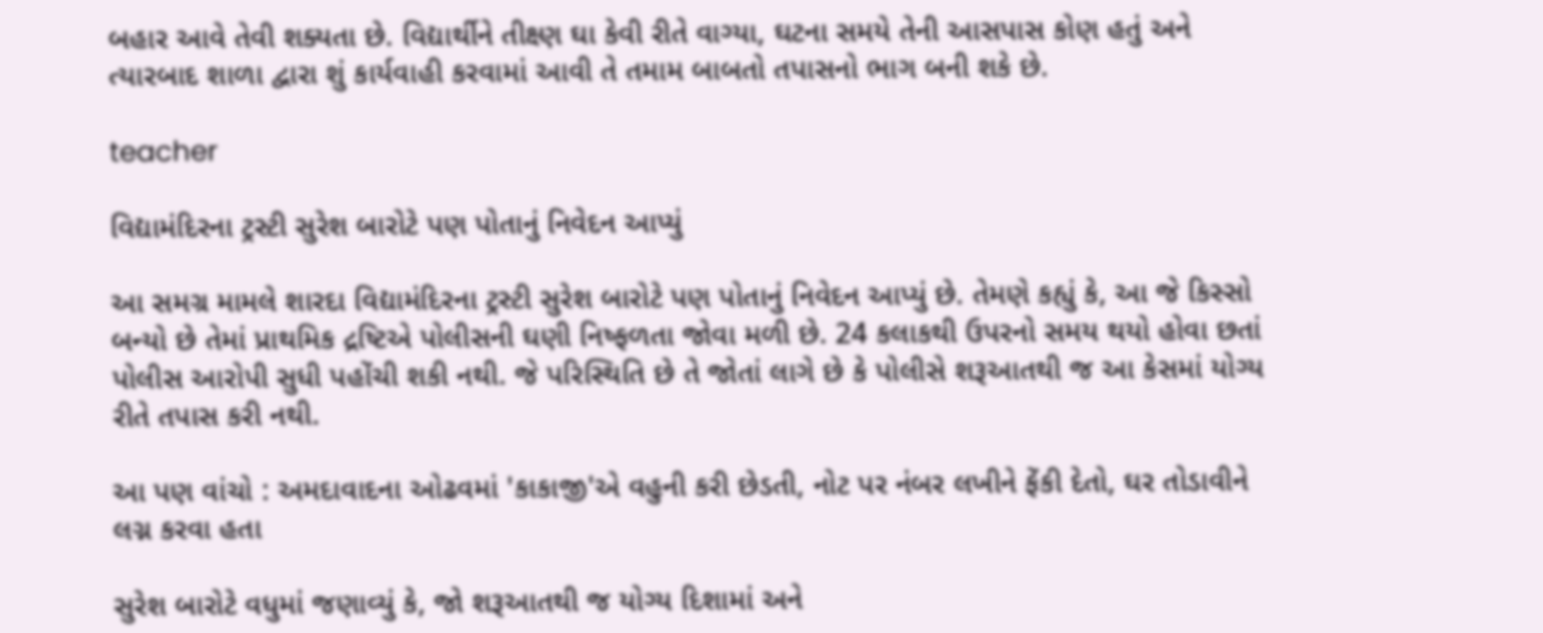બહાર આવે તેવી શક્યતા છે. વિદ્યાર્થીને તીક્ષ્ણ ઘા કેવી રીતે વાગ્યા, ઘટના સમયે તેની આસપાસ કોણ હતું અને ત્યારબાદ શાળા દ્વારા શું કાર્યવાહી કરવામાં આવી તે તમામ બાબતો તપાસનો ભાગ બની શકે છે.

teacher

વિદ્યામંદિરના ટ્રસ્ટી સુરેશ બારોટે પણ પોતાનું નિવેદન આપ્યું

આ સમગ્ર મામલે શારદા વિદ્યામંદિરના ટ્રસ્ટી સુરેશ બારોટે પણ પોતાનું નિવેદન આપ્યું છે. તેમણે કહ્યું કે, આ જે કિસ્સો બન્યો છે તેમાં પ્રાથમિક દ્રષ્ટિએ પોલીસની ઘણી નિષ્ફળતા જોવા મળી છે. 24 કલાકથી ઉપરનો સમય થયો હોવા છતાં પોલીસ આરોપી સુધી પહોંચી શકી નથી. જે પરિસ્થિતિ છે તે જોતાં લાગે છે કે પોલીસે શરૂઆતથી જ આ કેસમાં યોગ્ય રીતે તપાસ કરી નથી.

આ પણ વાંચો : અમદાવાદના ઓઢવમાં 'કાકાજી'એ વહુની કરી છેડતી, નોટ પર નંબર લખીને ફેંકી દેતો, ઘર તોડાવીને લગ્ન કરવા હતા

સુરેશ બારોટે વધુમાં જણાવ્યું કે, જો શરૂઆતથી જ યોગ્ય દિશામાં અને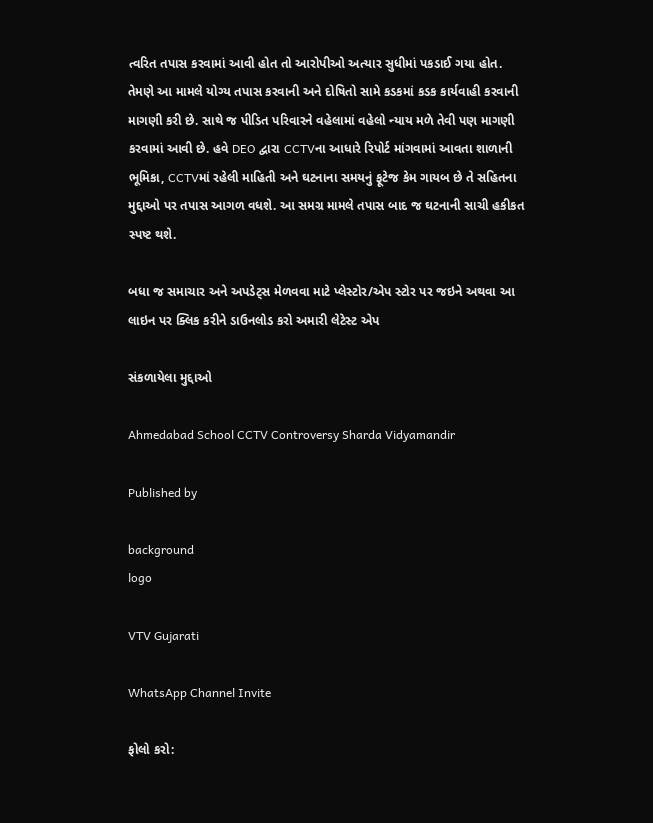ત્વરિત તપાસ કરવામાં આવી હોત તો આરોપીઓ અત્યાર સુધીમાં પકડાઈ ગયા હોત. તેમણે આ મામલે યોગ્ય તપાસ કરવાની અને દોષિતો સામે કડકમાં કડક કાર્યવાહી કરવાની માગણી કરી છે. સાથે જ પીડિત પરિવારને વહેલામાં વહેલો ન્યાય મળે તેવી પણ માગણી કરવામાં આવી છે. હવે DEO દ્વારા CCTVના આધારે રિપોર્ટ માંગવામાં આવતા શાળાની ભૂમિકા, CCTVમાં રહેલી માહિતી અને ઘટનાના સમયનું ફૂટેજ કેમ ગાયબ છે તે સહિતના મુદ્દાઓ પર તપાસ આગળ વધશે. આ સમગ્ર મામલે તપાસ બાદ જ ઘટનાની સાચી હકીકત સ્પષ્ટ થશે.

બધા જ સમાચાર અને અપડેટ્સ મેળવવા માટે પ્લેસ્ટોર/એપ સ્ટોર પર જઇને અથવા આ લાઇન પર ક્લિક કરીને ડાઉનલોડ કરો અમારી લેટેસ્ટ એપ

સંકળાયેલા મુદ્દાઓ

Ahmedabad School CCTV Controversy Sharda Vidyamandir

Published by

background
logo

VTV Gujarati

WhatsApp Channel Invite

ફોલો કરો: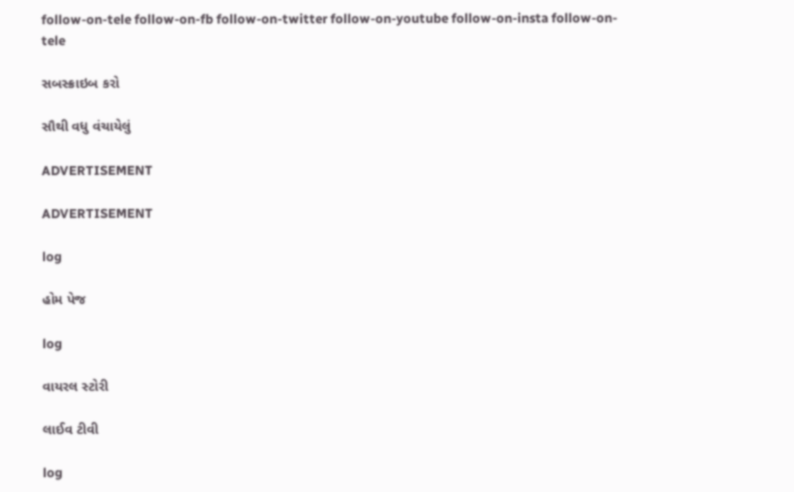follow-on-tele follow-on-fb follow-on-twitter follow-on-youtube follow-on-insta follow-on-tele

સબસ્ક્રાઇબ કરો

સૌથી વધુ વંચાયેલું

ADVERTISEMENT

ADVERTISEMENT

log

હોમ પેજ

log

વાયરલ સ્ટોરી

લાઈવ ટીવી

log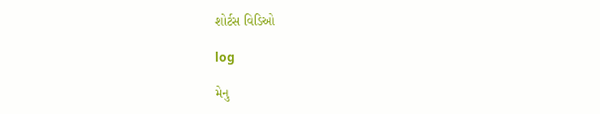શોર્ટસ વિડિઓ

log

મેનુ